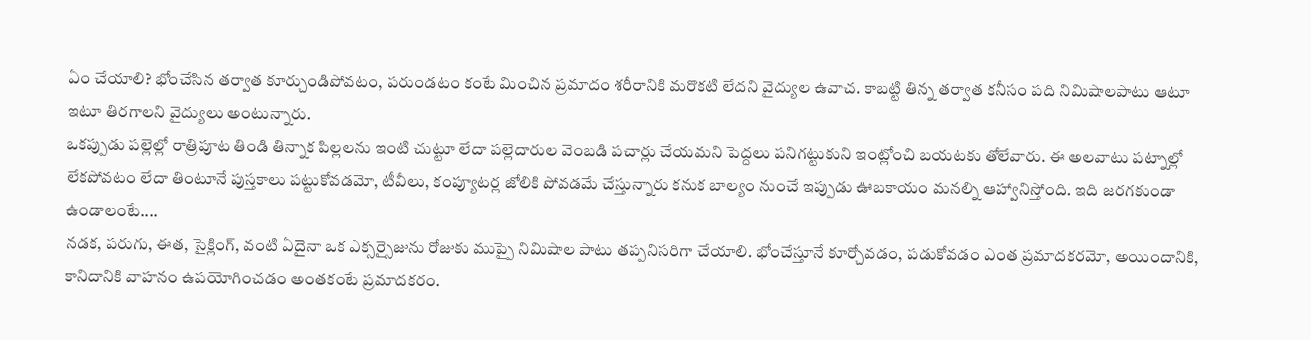ఏం చేయాలి? భోంచేసిన తర్వాత కూర్చుండిపోవటం, పరుండటం కంటే మించిన ప్రమాదం శరీరానికి మరొకటి లేదని వైద్యుల ఉవాచ. కాబట్టి తిన్న తర్వాత కనీసం పది నిమిషాలపాటు ఆటూ ఇటూ తిరగాలని వైద్యులు అంటున్నారు.
ఒకప్పుడు పల్లెల్లో రాత్రిపూట తిండి తిన్నాక పిల్లలను ఇంటి చుట్టూ లేదా పల్లెదారుల వెంబడి పచార్లు చేయమని పెద్దలు పనిగట్టుకుని ఇంట్లోంచి బయటకు తోలేవారు. ఈ అలవాటు పట్నాల్లో లేకపోవటం లేదా తింటూనే పుస్తకాలు పట్టుకోవడమో, టీవీలు, కంప్యూటర్ల జోలికి పోవడమే చేస్తున్నారు కనుక బాల్యం నుంచే ఇప్పుడు ఊబకాయం మనల్ని ఆహ్వానిస్తోంది. ఇది జరగకుండా ఉండాలంటే....
నడక, పరుగు, ఈత, సైక్లింగ్, వంటి ఏదైనా ఒక ఎక్సర్సైజును రోజుకు ముప్పై నిమిషాల పాటు తప్పనిసరిగా చేయాలి. భోంచేస్తూనే కూర్చోవడం, పడుకోవడం ఎంత ప్రమాదకరమో, అయిందానికి, కానిదానికి వాహనం ఉపయోగించడం అంతకంటే ప్రమాదకరం.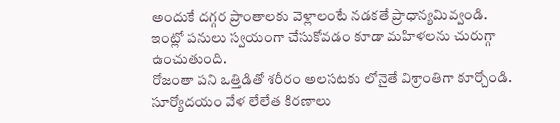అందుకే దగ్గర ప్రాంతాలకు వెళ్లాలంటే నడకతే ప్రాధాన్యమివ్వండి.
ఇంట్లో పనులు స్వయంగా చేసుకోవడం కూడా మహిళలను చురుగ్గా ఉంచుతుంది.
రోజంతా పని ఒత్తిడితో శరీరం అలసటకు లోనైతే విశ్రాంతిగా కూర్చోండి. సూర్యోదయం వేళ లేలేత కిరణాలు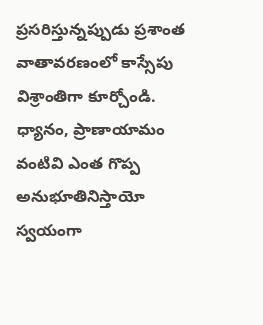ప్రసరిస్తున్నప్పుడు ప్రశాంత వాతావరణంలో కాస్సేపు విశ్రాంతిగా కూర్చోండి. ధ్యానం, ప్రాణాయామం వంటివి ఎంత గొప్ప అనుభూతినిస్తాయో స్వయంగా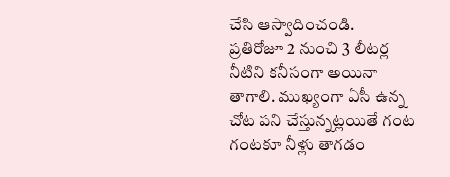చేసి ఆస్వాదించండి.
ప్రతిరోజూ 2 నుంచి 3 లీటర్ల నీటిని కనీసంగా అయినా తాగాలి. ముఖ్యంగా ఏసీ ఉన్న చోట పని చేస్తున్నట్లయితే గంట గంటకూ నీళ్లు తాగడం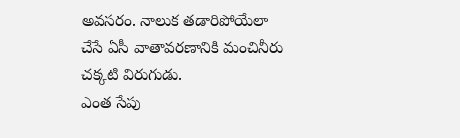అవసరం. నాలుక తడారిపోయేలా చేసే ఏసీ వాతావరణానికి మంచినీరు చక్కటి విరుగుడు.
ఎంత సేపు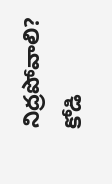నిద్రపోవాలి? కోడి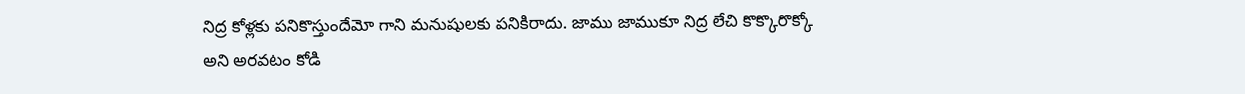నిద్ర కోళ్లకు పనికొస్తుందేమో గాని మనుషులకు పనికిరాదు. జాము జాముకూ నిద్ర లేచి కొక్కొరొక్కో అని అరవటం కోడి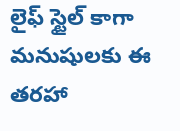లైఫ్ స్టైల్ కాగా మనుషులకు ఈ తరహా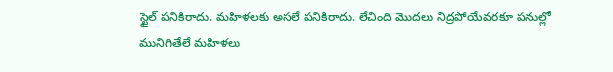స్టైల్ పనికిరాదు. మహిళలకు అసలే పనికిరాదు. లేచింది మొదలు నిద్రపోయేవరకూ పనుల్లో మునిగితేలే మహిళలు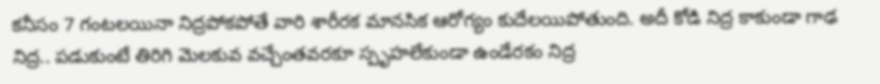కనీసం 7 గంటలయినా నిద్రపోకపోతే వారి శారీరక మానసిక ఆరోగ్యం కుదేలయిపోతుంది. అదీ కోడి నిద్ర కాకుండా గాఢ నిద్ర.. పడుకుంటే తిరిగి మెలకువ వచ్చేంతవరకూ స్పృహలేకుండా ఉండేరకం నిద్ర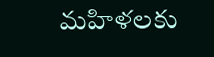మహిళలకు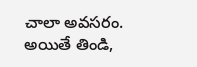చాలా అవసరం. అయితే తిండి,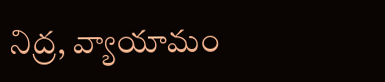నిద్ర, వ్యాయామం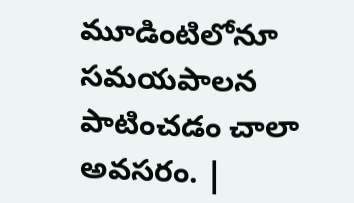మూడింటిలోనూ సమయపాలన పాటించడం చాలా అవసరం. |